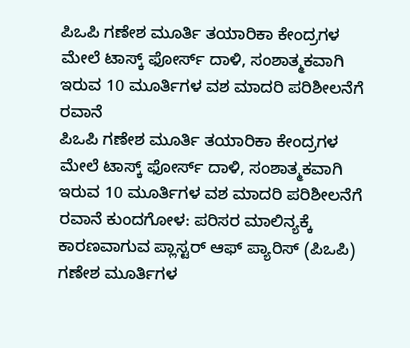ಪಿಒಪಿ ಗಣೇಶ ಮೂರ್ತಿ ತಯಾರಿಕಾ ಕೇಂದ್ರಗಳ ಮೇಲೆ ಟಾಸ್ಕ್ ಫೋರ್ಸ್ ದಾಳಿ, ಸಂಶಾತ್ಮಕವಾಗಿ ಇರುವ 10 ಮೂರ್ತಿಗಳ ವಶ ಮಾದರಿ ಪರಿಶೀಲನೆಗೆ ರವಾನೆ
ಪಿಒಪಿ ಗಣೇಶ ಮೂರ್ತಿ ತಯಾರಿಕಾ ಕೇಂದ್ರಗಳ ಮೇಲೆ ಟಾಸ್ಕ್ ಫೋರ್ಸ್ ದಾಳಿ, ಸಂಶಾತ್ಮಕವಾಗಿ ಇರುವ 10 ಮೂರ್ತಿಗಳ ವಶ ಮಾದರಿ ಪರಿಶೀಲನೆಗೆ ರವಾನೆ ಕುಂದಗೋಳ: ಪರಿಸರ ಮಾಲಿನ್ಯಕ್ಕೆ ಕಾರಣವಾಗುವ ಪ್ಲಾಸ್ಟರ್ ಆಫ್ ಪ್ಯಾರಿಸ್ (ಪಿಒಪಿ) ಗಣೇಶ ಮೂರ್ತಿಗಳ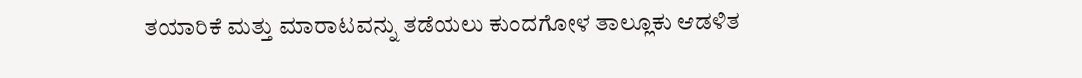ತಯಾರಿಕೆ ಮತ್ತು ಮಾರಾಟವನ್ನು ತಡೆಯಲು ಕುಂದಗೋಳ ತಾಲ್ಲೂಕು ಆಡಳಿತ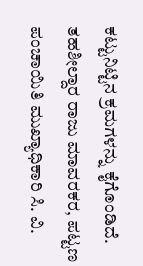ಕಟ್ಟುನಿಟ್ಟಿನ ಕ್ರಮಗಳನ್ನು ಕೈಗೊಂಡಿದೆ. ತಹಶೀಲ್ದಾರ ರಾಜು ಮಾವರಕರ, ಪಟ್ಟಣ ಪಂಚಾಯಿತಿ ಮುಖ್ಯಾಧಿಕಾರಿ ಸಿ. ವಿ.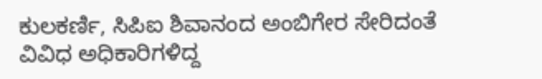ಕುಲಕರ್ಣಿ, ಸಿಪಿಐ ಶಿವಾನಂದ ಅಂಬಿಗೇರ ಸೇರಿದಂತೆ ವಿವಿಧ ಅಧಿಕಾರಿಗಳಿದ್ದ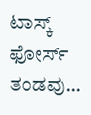ಟಾಸ್ಕ್ ಫೋರ್ಸ್ ತಂಡವು…